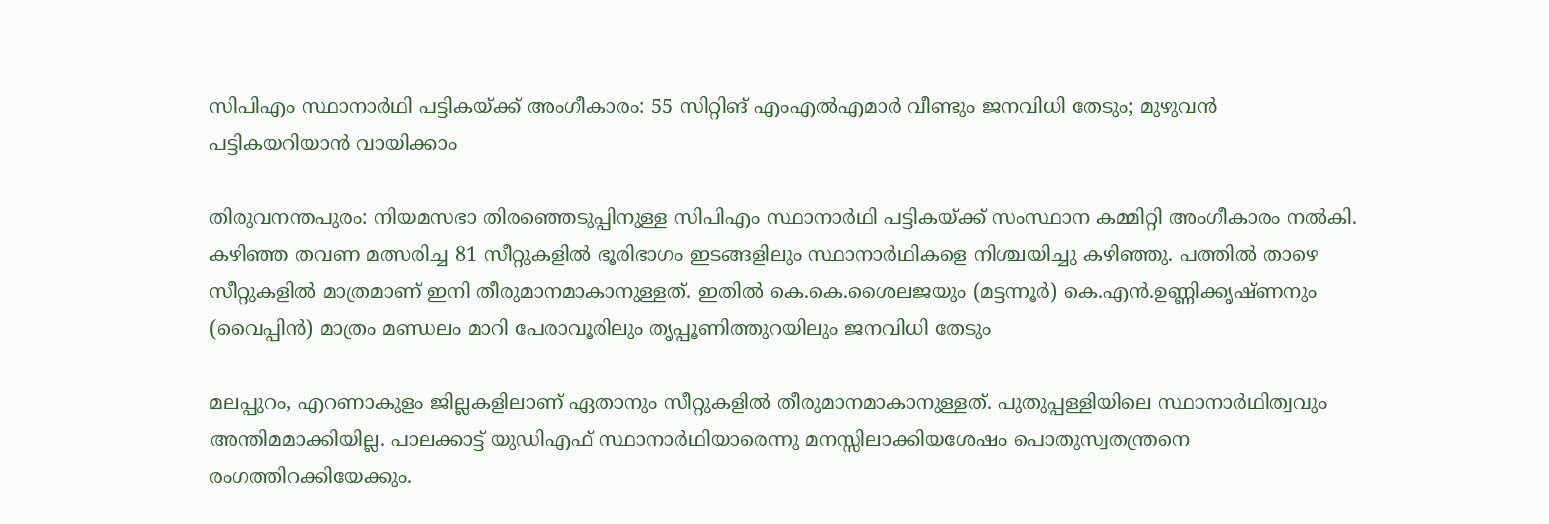സിപിഎം സ്ഥാനാർഥി പട്ടികയ്ക്ക് അംഗീകാരം: 55 സിറ്റിങ് എംഎൽഎമാർ വീണ്ടും ജനവിധി തേടും; മുഴുവൻ പട്ടികയറിയാൻ വായിക്കാം

തിരുവനന്തപുരം: നിയമസഭാ തിരഞ്ഞെടുപ്പിനുള്ള സിപിഎം സ്ഥാനാർഥി പട്ടികയ്ക്ക് സംസ്ഥാന കമ്മിറ്റി അംഗീകാരം നൽകി. കഴിഞ്ഞ തവണ മത്സരിച്ച 81 സീറ്റുകളിൽ ഭൂരിഭാഗം ഇടങ്ങളിലും സ്ഥാനാർഥികളെ നിശ്ചയിച്ചു കഴിഞ്ഞു. പത്തിൽ താഴെ സീറ്റുകളിൽ മാത്രമാണ് ഇനി തീരുമാനമാകാനുള്ളത്. ഇതിൽ കെ.കെ.ശൈലജയും (മട്ടന്നൂർ) കെ.എൻ.ഉണ്ണിക്കൃഷ്ണനും (വൈപ്പിൻ) മാത്രം മണ്ഡലം മാറി പേരാവൂരിലും തൃപ്പൂണിത്തുറയിലും ജനവിധി തേടും

മലപ്പുറം, എറണാകുളം ജില്ലകളിലാണ് ഏതാനും സീറ്റുകളിൽ തീരുമാനമാകാനുള്ളത്. പുതുപ്പള്ളിയിലെ സ്ഥാനാർഥിത്വവും അന്തിമമാക്കിയില്ല. പാലക്കാട്ട് യുഡിഎഫ് സ്ഥാനാർഥിയാരെന്നു മനസ്സിലാക്കിയശേഷം പൊതുസ്വതന്ത്രനെ രംഗത്തിറക്കിയേക്കും.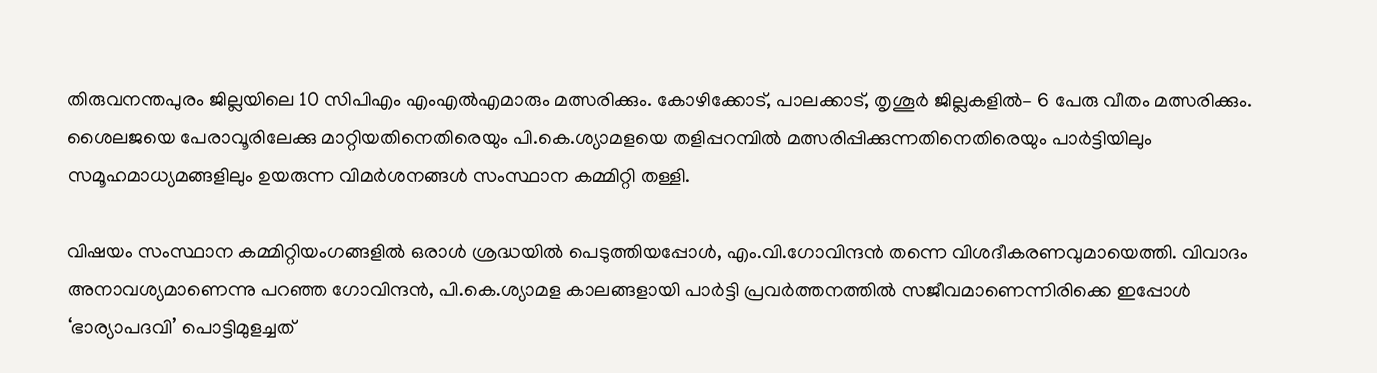തിരുവനന്തപുരം ജില്ലയിലെ 10 സിപിഎം എംഎൽഎമാരും മത്സരിക്കും. കോഴിക്കോട്, പാലക്കാട്, തൃശൂർ ജില്ലകളിൽ– 6 പേരു വീതം മത്സരിക്കും. ശൈലജയെ പേരാവൂരിലേക്കു മാറ്റിയതിനെതിരെയും പി.കെ.ശ്യാമളയെ തളിപ്പറമ്പിൽ മത്സരിപ്പിക്കുന്നതിനെതിരെയും പാർട്ടിയിലും സമൂഹമാധ്യമങ്ങളിലും ഉയരുന്ന വിമർശനങ്ങൾ സംസ്ഥാന കമ്മിറ്റി തള്ളി.

വിഷയം സംസ്ഥാന കമ്മിറ്റിയംഗങ്ങളിൽ ഒരാൾ ശ്രദ്ധയിൽ പെടുത്തിയപ്പോൾ, എം.വി.ഗോവിന്ദൻ തന്നെ വിശദീകരണവുമായെത്തി. വിവാദം അനാവശ്യമാണെന്നു പറഞ്ഞ ഗോവിന്ദൻ, പി.കെ.ശ്യാമള കാലങ്ങളായി പാർട്ടി പ്രവർത്തനത്തിൽ സജീവമാണെന്നിരിക്കെ ഇപ്പോൾ ‘ഭാര്യാപദവി’ പൊട്ടിമുളച്ചത്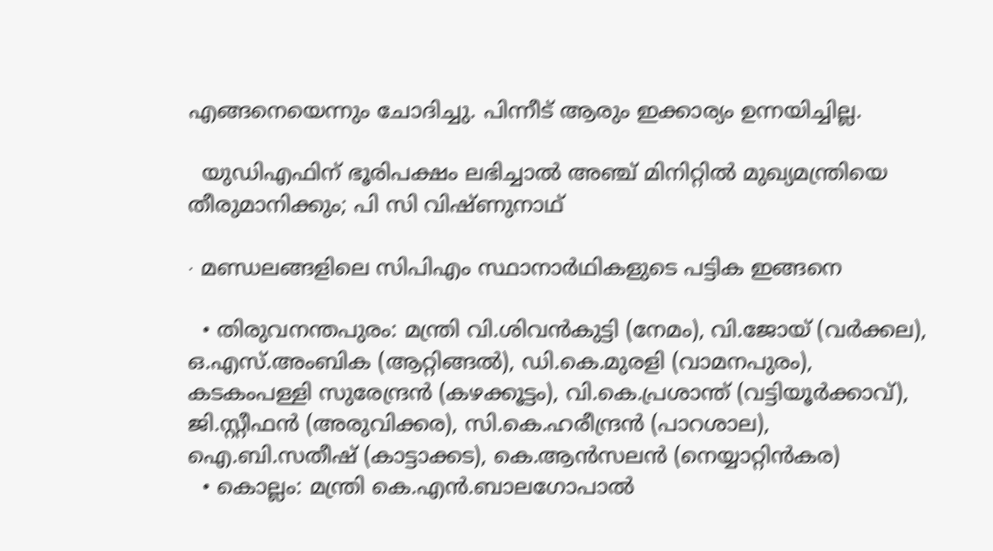എങ്ങനെയെന്നും ചോദിച്ചു. പിന്നീട് ആരും ഇക്കാര്യം ഉന്നയിച്ചില്ല.

  യുഡിഎഫിന് ഭൂരിപക്ഷം ലഭിച്ചാൽ അഞ്ച് മിനിറ്റിൽ മുഖ്യമന്ത്രിയെ തീരുമാനിക്കും; പി സി വിഷ്ണുനാഥ്‌

∙ മണ്ഡലങ്ങളിലെ സിപിഎം സ്ഥാനാർഥികളുടെ പട്ടിക ഇങ്ങനെ

  • തിരുവനന്തപുരം: മന്ത്രി വി.ശിവൻകുട്ടി (നേമം), വി.ജോയ് (വർക്കല), ഒ.എസ്.അംബിക (ആറ്റിങ്ങൽ), ഡി.കെ.മുരളി (വാമനപുരം), കടകംപള്ളി സുരേന്ദ്രൻ (കഴക്കൂട്ടം), വി.കെ.പ്രശാന്ത് (വട്ടിയൂർക്കാവ്), ജി.സ്റ്റീഫൻ (അരുവിക്കര), സി.കെ.ഹരീന്ദ്രൻ (പാറശാല), ഐ.ബി.സതീഷ് (കാട്ടാക്കട), കെ.ആൻസലൻ (നെയ്യാറ്റിൻകര)
  • കൊല്ലം: മന്ത്രി കെ.എൻ.ബാലഗോപാൽ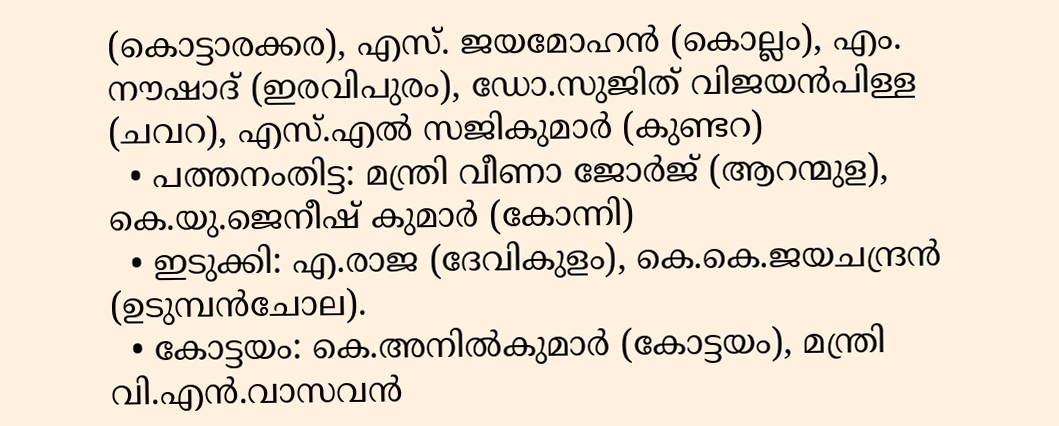(കൊട്ടാരക്കര), എസ്. ജയമോഹൻ (കൊല്ലം), എം. നൗഷാദ് (ഇരവിപുരം), ഡോ.സുജിത് വിജയൻപിള്ള (ചവറ), എസ്.എൽ സജികുമാർ (കുണ്ടറ)
  • പത്തനംതിട്ട: മന്ത്രി വീണാ ജോർജ് (ആറന്മുള), കെ.യു.ജെനീഷ് കുമാർ (കോന്നി)
  • ഇടുക്കി: എ.രാജ (ദേവികുളം), കെ.കെ.ജയചന്ദ്രൻ (ഉടുമ്പൻചോല).
  • കോട്ടയം: കെ.അനിൽകുമാർ (കോട്ടയം), മന്ത്രി വി.എൻ.വാസവൻ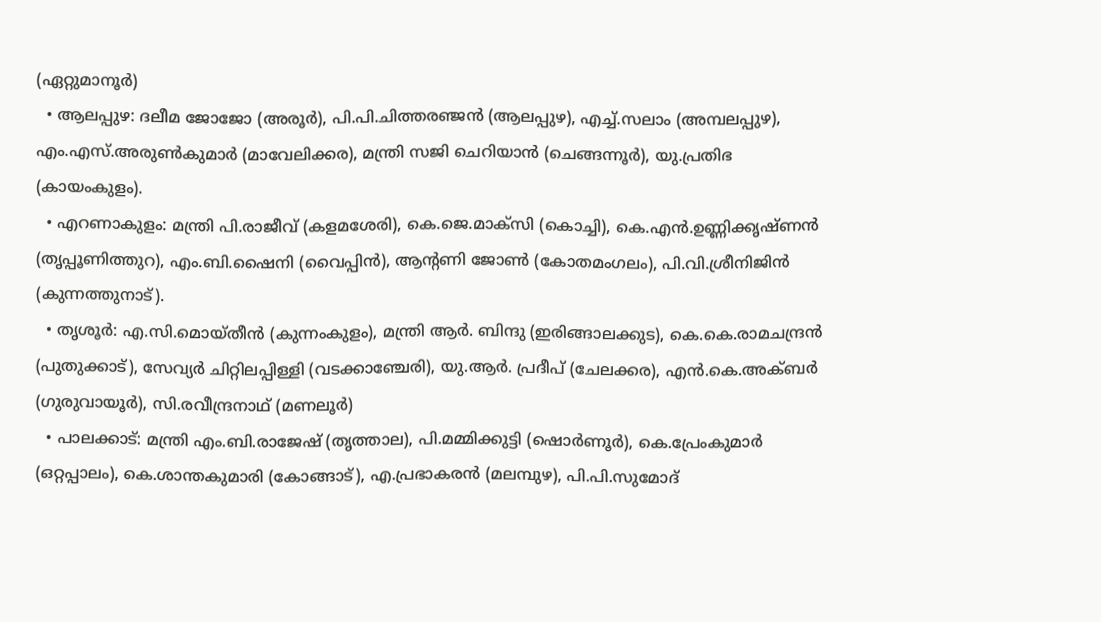(ഏറ്റുമാനൂർ)
  • ആലപ്പുഴ: ദലീമ ജോജോ (അരൂർ), പി.പി.ചിത്തരഞ്ജൻ (ആലപ്പുഴ), എച്ച്.സലാം (അമ്പലപ്പുഴ), എം.എസ്.അരുൺകുമാർ (മാവേലിക്കര), മന്ത്രി സജി ചെറിയാൻ (ചെങ്ങന്നൂർ), യു.പ്രതിഭ (കായംകുളം).
  • എറണാകുളം: മന്ത്രി പി.രാജീവ് (കളമശേരി), കെ.ജെ.മാക്സി (കൊച്ചി), കെ.എൻ.ഉണ്ണിക്കൃഷ്ണൻ (തൃപ്പൂണിത്തുറ), എം.ബി.ഷൈനി (വൈപ്പിൻ), ആന്റണി ജോൺ (കോതമംഗലം), പി.വി.ശ്രീനിജിൻ (കുന്നത്തുനാട്).
  • തൃശൂർ: എ.സി.മൊയ്തീൻ (കുന്നംകുളം), മന്ത്രി ആർ. ബിന്ദു (ഇരിങ്ങാലക്കുട), കെ.കെ.രാമചന്ദ്രൻ (പുതുക്കാട്), സേവ്യർ ചിറ്റിലപ്പിള്ളി (വടക്കാഞ്ചേരി), യു.ആർ. പ്രദീപ് (ചേലക്കര), എൻ.കെ.അക്ബർ (ഗുരുവായൂർ), സി.രവീന്ദ്രനാഥ് (മണലൂർ)
  • പാലക്കാട്: മന്ത്രി എം.ബി.രാജേഷ് (തൃത്താല), പി.മമ്മിക്കുട്ടി (ഷൊർണൂർ), കെ.പ്രേംകുമാർ (ഒറ്റപ്പാലം), കെ.ശാന്തകുമാരി (കോങ്ങാട്), എ.പ്രഭാകരൻ (മലമ്പുഴ), പി.പി.സുമോദ്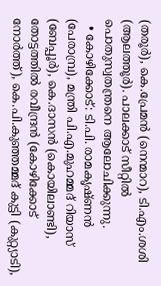(തരൂർ), കെ.പ്രേമൻ (നെന്മാറ), ടി.എം.ശശി (ആലത്തൂർ). പാലക്കാട് സീറ്റിൽ പൊതുസ്വതന്ത്രനെ ആലോചിക്കുന്നു.
  • കോഴിക്കോട്: ടി.പി. രാമകൃഷ്ണൻ (പേരാമ്പ്ര), മന്ത്രി പി.എ.മുഹമ്മദ് റിയാസ് (ബേപ്പൂർ), കെ.ദാസൻ (കൊയിലാണ്ടി), തോട്ടത്തിൽ രവീന്ദ്രൻ (കോഴിക്കോട് നോർത്ത്), കെ.പി.കുഞ്ഞമ്മദ് കുട്ടി (കുറ്റ്യാടി),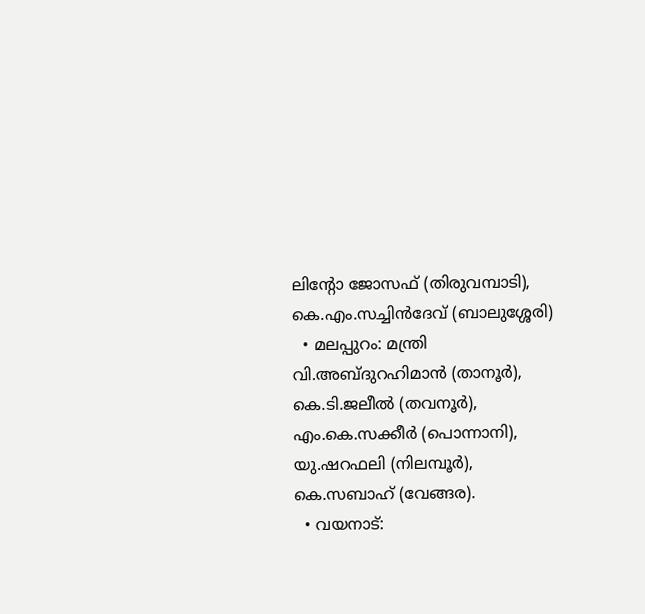ലിന്റോ ജോസഫ് (തിരുവമ്പാടി), കെ.എം.സച്ചിൻദേവ് (ബാലുശ്ശേരി)
  • മലപ്പുറം: മന്ത്രി വി.അബ്ദുറഹിമാൻ (താനൂർ), കെ.ടി.ജലീൽ (തവനൂർ), എം.കെ.സക്കീർ (പൊന്നാനി), യു.ഷറഫലി (നിലമ്പൂർ), കെ.സബാഹ് (വേങ്ങര).
  • വയനാട്: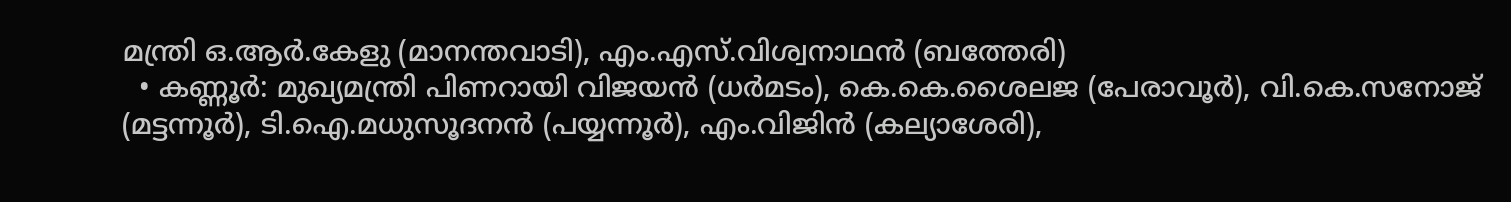മന്ത്രി ഒ.ആർ.കേളു (മാനന്തവാടി), എം.എസ്.വിശ്വനാഥൻ (ബത്തേരി)
  • കണ്ണൂർ: മുഖ്യമന്ത്രി പിണറായി വിജയൻ (ധർമടം), കെ.കെ.ശൈലജ (പേരാവൂർ), വി.കെ.സനോജ് (മട്ടന്നൂർ), ടി.ഐ.മധുസൂദനൻ (പയ്യന്നൂർ), എം.വിജിൻ (കല്യാശേരി),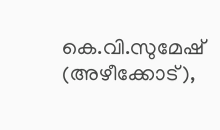കെ.വി.സുമേഷ് (അഴീക്കോട്),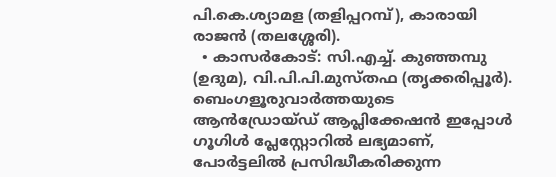പി.കെ.ശ്യാമള (തളിപ്പറമ്പ്), കാരായി രാജൻ (തലശ്ശേരി).
  • കാസർകോട്: സി.എച്ച്. കുഞ്ഞമ്പു (ഉദുമ), വി.പി.പി.മുസ്തഫ (തൃക്കരിപ്പൂർ).
ബെംഗളൂരുവാർത്തയുടെ ആൻഡ്രോയ്ഡ് ആപ്ലിക്കേഷൻ ഇപ്പോൾ ഗൂഗിൾ പ്ലേസ്റ്റോറിൽ ലഭ്യമാണ്, പോർട്ടലിൽ പ്രസിദ്ധീകരിക്കുന്ന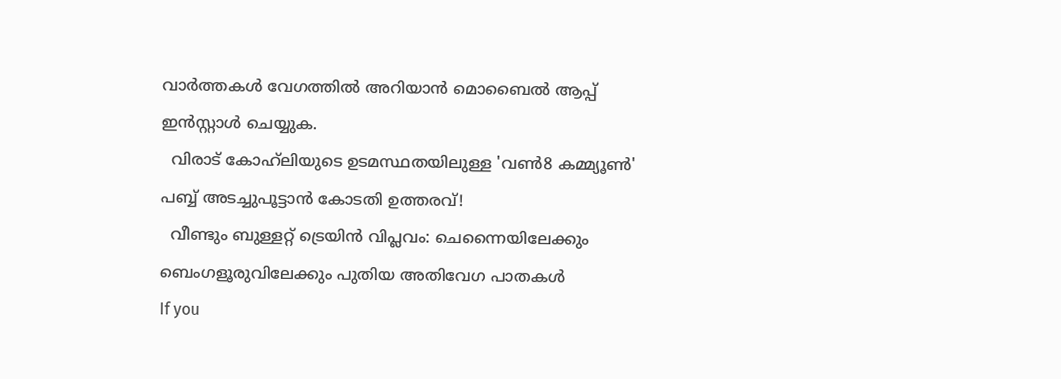വാർത്തകൾ വേഗത്തിൽ അറിയാൻ മൊബൈൽ ആപ്പ് ഇൻസ്റ്റാൾ ചെയ്യുക.
  വിരാട് കോഹ്‌ലിയുടെ ഉടമസ്ഥതയിലുള്ള 'വൺ8 കമ്മ്യൂൺ' പബ്ബ് അടച്ചുപൂട്ടാൻ കോടതി ഉത്തരവ്!
  വീണ്ടും ബുള്ളറ്റ് ട്രെയിൻ വിപ്ലവം: ചെന്നൈയിലേക്കും ബെംഗളൂരുവിലേക്കും പുതിയ അതിവേഗ പാതകൾ
If you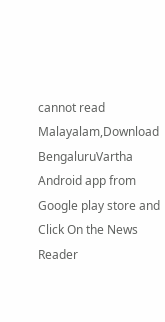cannot read Malayalam,Download BengaluruVartha Android app from Google play store and Click On the News Reader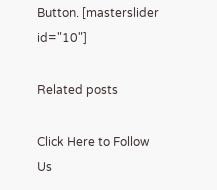Button. [masterslider id="10"]

Related posts

Click Here to Follow Us